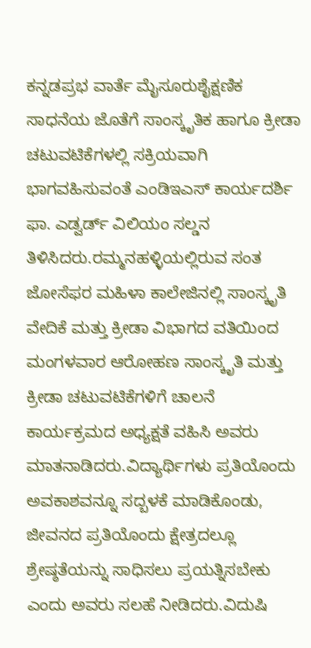ಕನ್ನಡಪ್ರಭ ವಾರ್ತೆ ಮೈಸೂರುಶೈಕ್ಷಣಿಕ ಸಾಧನೆಯ ಜೊತೆಗೆ ಸಾಂಸ್ಕೃತಿಕ ಹಾಗೂ ಕ್ರೀಡಾ ಚಟುವಟಿಕೆಗಳಲ್ಲಿ ಸಕ್ರಿಯವಾಗಿ ಭಾಗವಹಿಸುವಂತೆ ಎಂಡಿಇಎಸ್ ಕಾರ್ಯದರ್ಶಿ ಫಾ. ಎಡ್ವರ್ಡ್ ವಿಲಿಯಂ ಸಲ್ಡನ ತಿಳಿಸಿದರು.ರಮ್ಮನಹಳ್ಳಿಯಲ್ಲಿರುವ ಸಂತ ಜೋಸೆಫರ ಮಹಿಳಾ ಕಾಲೇಜಿನಲ್ಲಿ ಸಾಂಸ್ಕೃತಿ ವೇದಿಕೆ ಮತ್ತು ಕ್ರೀಡಾ ವಿಭಾಗದ ವತಿಯಿಂದ ಮಂಗಳವಾರ ಆರೋಹಣ ಸಾಂಸ್ಕೃತಿ ಮತ್ತು ಕ್ರೀಡಾ ಚಟುವಟಿಕೆಗಳಿಗೆ ಚಾಲನೆ ಕಾರ್ಯಕ್ರಮದ ಅಧ್ಯಕ್ಷತೆ ವಹಿಸಿ ಅವರು ಮಾತನಾಡಿದರು.ವಿದ್ಯಾರ್ಥಿಗಳು ಪ್ರತಿಯೊಂದು ಅವಕಾಶವನ್ನೂ ಸದ್ಬಳಕೆ ಮಾಡಿಕೊಂಡು, ಜೀವನದ ಪ್ರತಿಯೊಂದು ಕ್ಷೇತ್ರದಲ್ಲೂ ಶ್ರೇಷ್ಠತೆಯನ್ನು ಸಾಧಿಸಲು ಪ್ರಯತ್ನಿಸಬೇಕು ಎಂದು ಅವರು ಸಲಹೆ ನೀಡಿದರು.ವಿದುಷಿ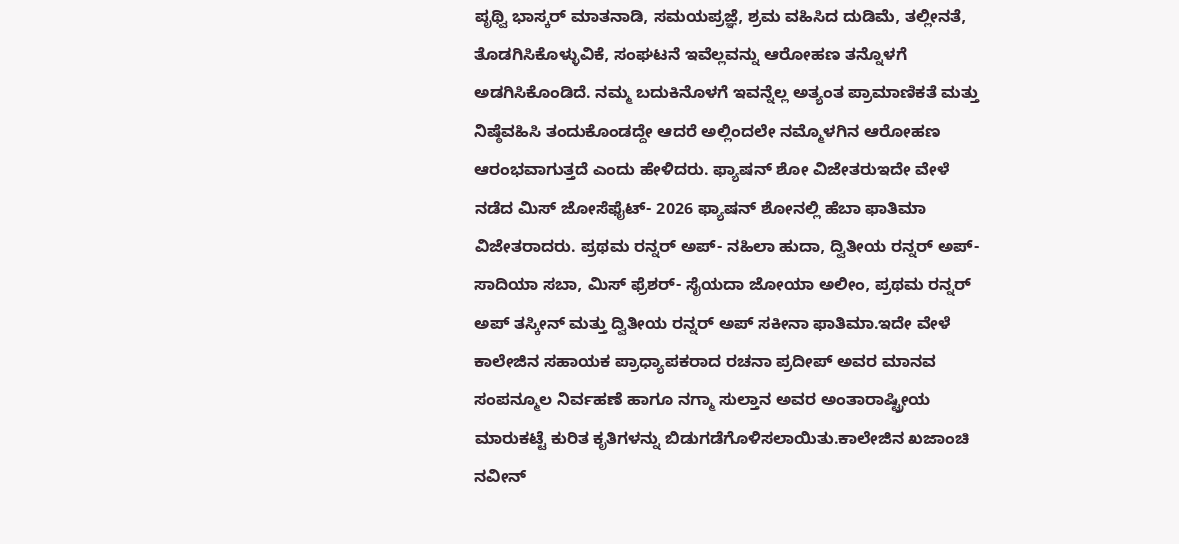ಪೃಥ್ವಿ ಭಾಸ್ಕರ್ ಮಾತನಾಡಿ, ಸಮಯಪ್ರಜ್ಞೆ, ಶ್ರಮ ವಹಿಸಿದ ದುಡಿಮೆ, ತಲ್ಲೀನತೆ, ತೊಡಗಿಸಿಕೊಳ್ಳುವಿಕೆ, ಸಂಘಟನೆ ಇವೆಲ್ಲವನ್ನು ಆರೋಹಣ ತನ್ನೊಳಗೆ ಅಡಗಿಸಿಕೊಂಡಿದೆ. ನಮ್ಮ ಬದುಕಿನೊಳಗೆ ಇವನ್ನೆಲ್ಲ ಅತ್ಯಂತ ಪ್ರಾಮಾಣಿಕತೆ ಮತ್ತು ನಿಷ್ಠೆವಹಿಸಿ ತಂದುಕೊಂಡದ್ದೇ ಆದರೆ ಅಲ್ಲಿಂದಲೇ ನಮ್ಮೊಳಗಿನ ಆರೋಹಣ ಆರಂಭವಾಗುತ್ತದೆ ಎಂದು ಹೇಳಿದರು. ಫ್ಯಾಷನ್ ಶೋ ವಿಜೇತರುಇದೇ ವೇಳೆ ನಡೆದ ಮಿಸ್ ಜೋಸೆಫೈಟ್- 2026 ಫ್ಯಾಷನ್ ಶೋನಲ್ಲಿ ಹೆಬಾ ಫಾತಿಮಾ ವಿಜೇತರಾದರು. ಪ್ರಥಮ ರನ್ನರ್ ಅಪ್- ನಹಿಲಾ ಹುದಾ, ದ್ವಿತೀಯ ರನ್ನರ್ ಅಪ್- ಸಾದಿಯಾ ಸಬಾ, ಮಿಸ್ ಫ್ರೆಶರ್- ಸೈಯದಾ ಜೋಯಾ ಅಲೀಂ, ಪ್ರಥಮ ರನ್ನರ್ ಅಪ್ ತಸ್ಕೀನ್ ಮತ್ತು ದ್ವಿತೀಯ ರನ್ನರ್ ಅಪ್ ಸಕೀನಾ ಫಾತಿಮಾ.ಇದೇ ವೇಳೆ ಕಾಲೇಜಿನ ಸಹಾಯಕ ಪ್ರಾಧ್ಯಾಪಕರಾದ ರಚನಾ ಪ್ರದೀಪ್ ಅವರ ಮಾನವ ಸಂಪನ್ಮೂಲ ನಿರ್ವಹಣೆ ಹಾಗೂ ನಗ್ಮಾ ಸುಲ್ತಾನ ಅವರ ಅಂತಾರಾಷ್ಟ್ರೀಯ ಮಾರುಕಟ್ಟೆ ಕುರಿತ ಕೃತಿಗಳನ್ನು ಬಿಡುಗಡೆಗೊಳಿಸಲಾಯಿತು.ಕಾಲೇಜಿನ ಖಜಾಂಚಿ ನವೀನ್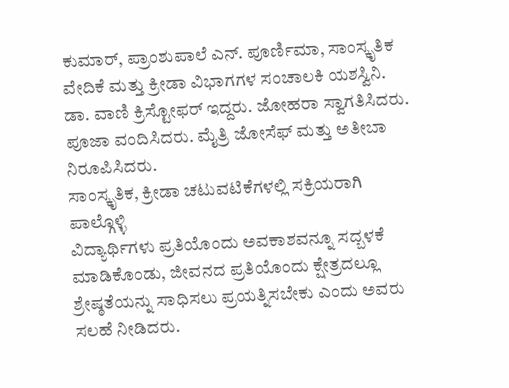ಕುಮಾರ್, ಪ್ರಾಂಶುಪಾಲೆ ಎನ್. ಪೂರ್ಣಿಮಾ, ಸಾಂಸ್ಕೃತಿಕ ವೇದಿಕೆ ಮತ್ತು ಕ್ರೀಡಾ ವಿಭಾಗಗಳ ಸಂಚಾಲಕಿ ಯಶಸ್ವಿನಿ. ಡಾ. ವಾಣಿ ಕ್ರಿಸ್ಟೋಫರ್ ಇದ್ದರು. ಜೋಹರಾ ಸ್ವಾಗತಿಸಿದರು. ಪೂಜಾ ವಂದಿಸಿದರು. ಮೈತ್ರಿ ಜೋಸೆಫ್ ಮತ್ತು ಅತೀಬಾ ನಿರೂಪಿಸಿದರು.
ಸಾಂಸ್ಕೃತಿಕ, ಕ್ರೀಡಾ ಚಟುವಟಿಕೆಗಳಲ್ಲಿ ಸಕ್ರಿಯರಾಗಿ ಪಾಲ್ಗೊಳ್ಳಿ
ವಿದ್ಯಾರ್ಥಿಗಳು ಪ್ರತಿಯೊಂದು ಅವಕಾಶವನ್ನೂ ಸದ್ಬಳಕೆ ಮಾಡಿಕೊಂಡು, ಜೀವನದ ಪ್ರತಿಯೊಂದು ಕ್ಷೇತ್ರದಲ್ಲೂ ಶ್ರೇಷ್ಠತೆಯನ್ನು ಸಾಧಿಸಲು ಪ್ರಯತ್ನಿಸಬೇಕು ಎಂದು ಅವರು ಸಲಹೆ ನೀಡಿದರು.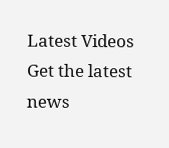Latest Videos
Get the latest news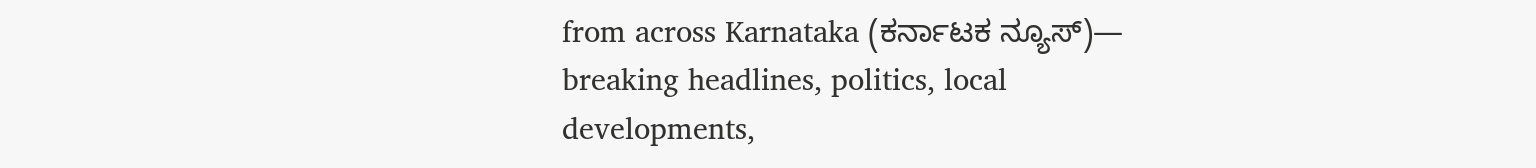from across Karnataka (ಕರ್ನಾಟಕ ನ್ಯೂಸ್)— breaking headlines, politics, local developments,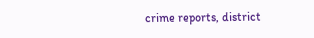crime reports, district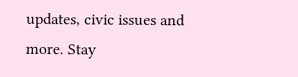updates, civic issues and more. Stay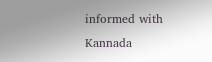informed with Kannada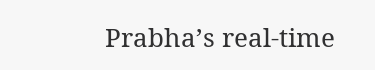Prabha’s real‑time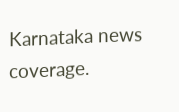Karnataka news coverage.